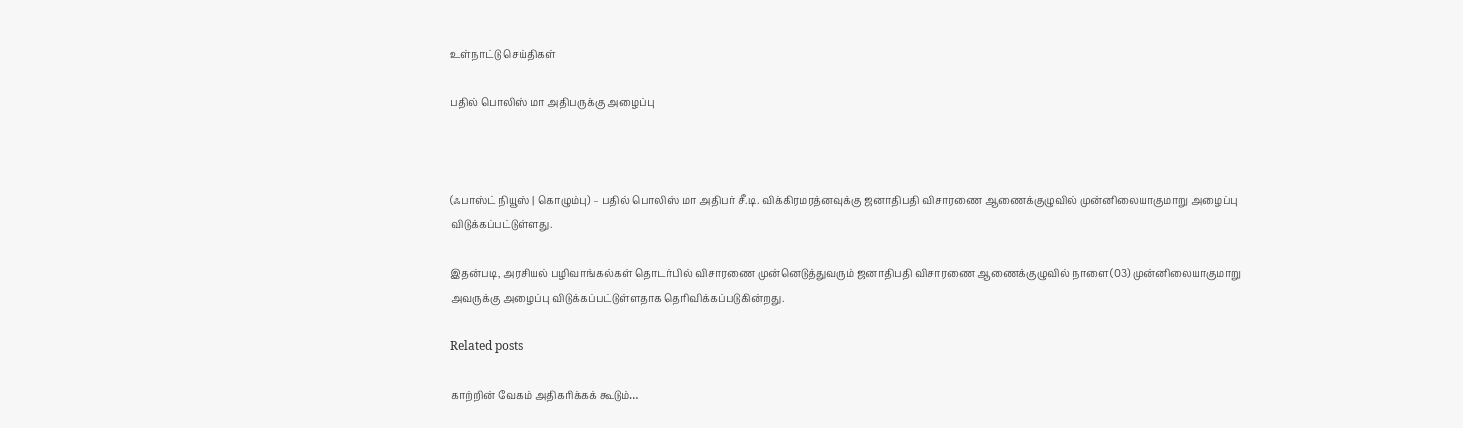உள்நாட்டு செய்திகள்

பதில் பொலிஸ் மா அதிபருக்கு அழைப்பு



(ஃபாஸ்ட் நியூஸ் | கொழும்பு) – பதில் பொலிஸ் மா அதிபர் சீ.டி. விக்கிரமரத்னவுக்கு ஜனாதிபதி விசாரணை ஆணைக்குழுவில் முன்னிலையாகுமாறு அழைப்பு விடுக்கப்பட்டுள்ளது.

இதன்படி, அரசியல் பழிவாங்கல்கள் தொடர்பில் விசாரணை முன்னெடுத்துவரும் ஜனாதிபதி விசாரணை ஆணைக்குழுவில் நாளை(03) முன்னிலையாகுமாறு அவருக்கு அழைப்பு விடுக்கப்பட்டுள்ளதாக தெரிவிக்கப்படுகின்றது.

Related posts

காற்றின் வேகம் அதிகரிக்கக் கூடும்…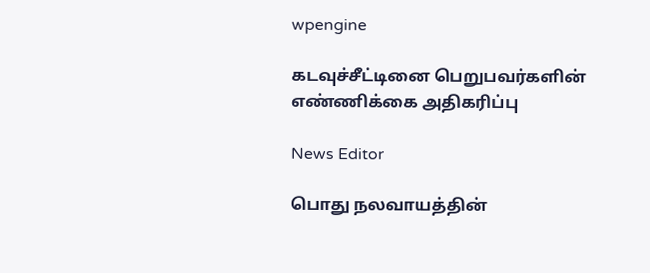wpengine

கடவுச்சீட்டினை பெறுபவர்களின் எண்ணிக்கை அதிகரிப்பு

News Editor

பொது நலவாயத்தின்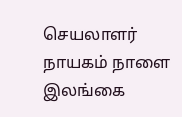செயலாளர் நாயகம் நாளை இலங்கை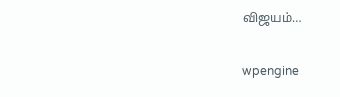விஜயம்…

wpengine